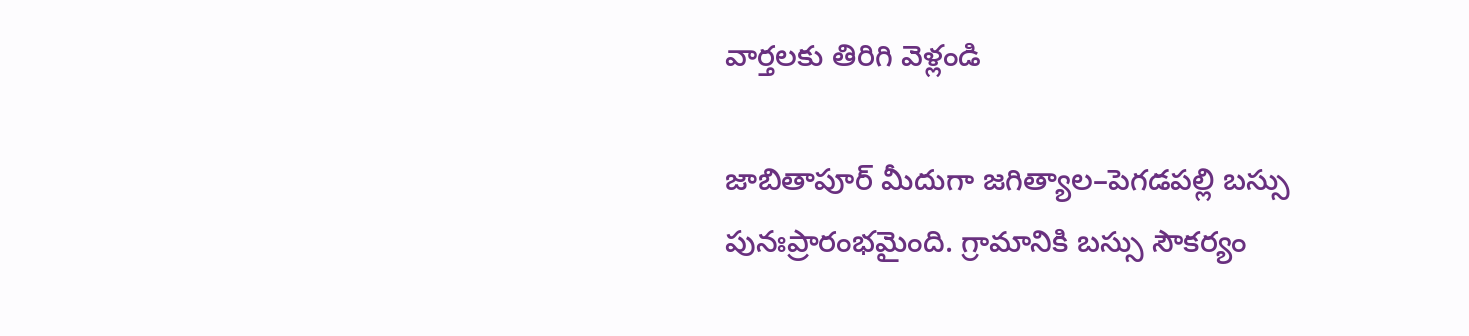వార్తలకు తిరిగి వెళ్లండి

జాబితాపూర్ మీదుగా జగిత్యాల–పెగడపల్లి బస్సు పునఃప్రారంభమైంది. గ్రామానికి బస్సు సౌకర్యం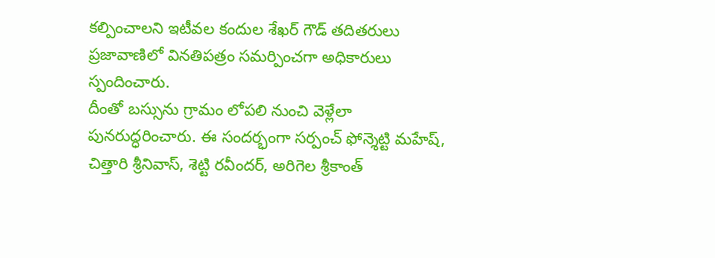కల్పించాలని ఇటీవల కందుల శేఖర్ గౌడ్ తదితరులు ప్రజావాణిలో వినతిపత్రం సమర్పించగా అధికారులు స్పందించారు.
దీంతో బస్సును గ్రామం లోపలి నుంచి వెళ్లేలా పునరుద్ధరించారు. ఈ సందర్భంగా సర్పంచ్ ఫోన్శెట్టి మహేష్, చిత్తారి శ్రీనివాస్, శెట్టి రవీందర్, అరిగెల శ్రీకాంత్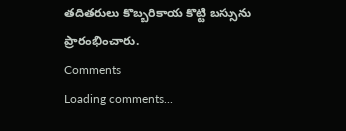తదితరులు కొబ్బరికాయ కొట్టి బస్సును ప్రారంభించారు.
Comments
Loading comments...